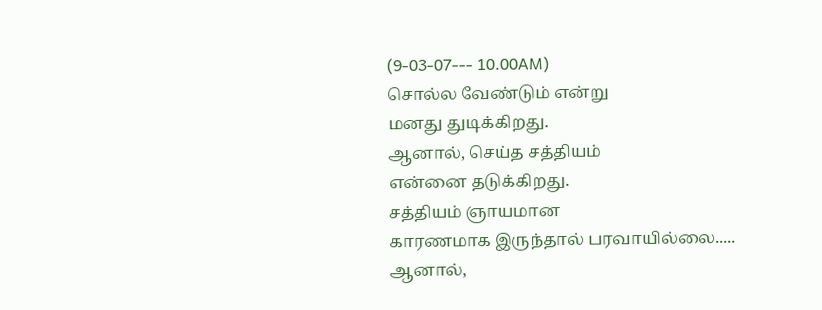(9-03-07--- 10.00AM)
சொல்ல வேண்டும் என்று
மனது துடிக்கிறது.
ஆனால், செய்த சத்தியம்
என்னை தடுக்கிறது.
சத்தியம் ஞாயமான
காரணமாக இருந்தால் பரவாயில்லை.....
ஆனால்,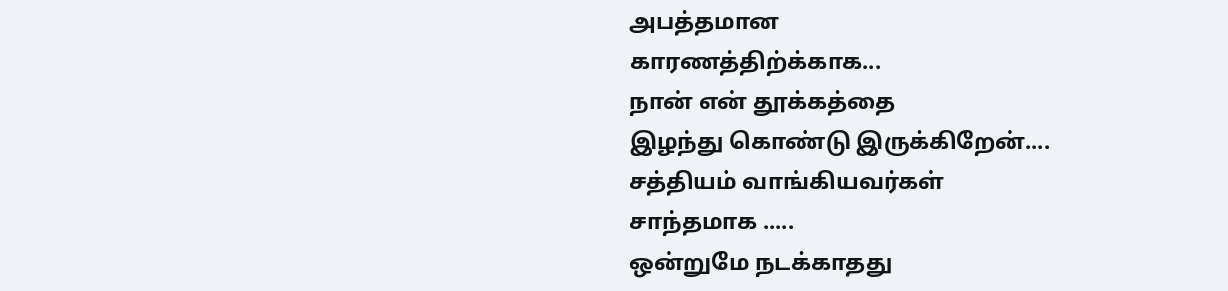அபத்தமான
காரணத்திற்க்காக...
நான் என் தூக்கத்தை
இழந்து கொண்டு இருக்கிறேன்....
சத்தியம் வாங்கியவர்கள்
சாந்தமாக .....
ஒன்றுமே நடக்காதது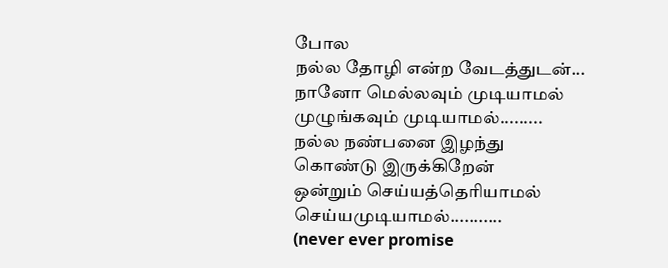போல
நல்ல தோழி என்ற வேடத்துடன்...
நானோ மெல்லவும் முடியாமல்
முழுங்கவும் முடியாமல்.........
நல்ல நண்பனை இழந்து
கொண்டு இருக்கிறேன்
ஒன்றும் செய்யத்தெரியாமல்
செய்யமுடியாமல்...........
(never ever promise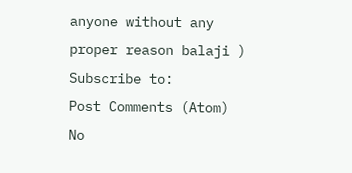anyone without any proper reason balaji )
Subscribe to:
Post Comments (Atom)
No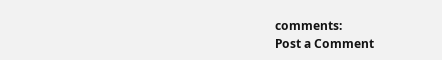comments:
Post a Comment